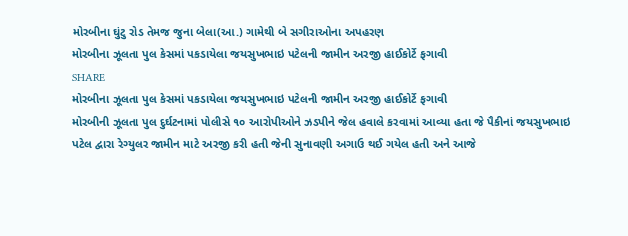મોરબીના ઘુંટુ રોડ તેમજ જુના બેલા(આ.) ગામેથી બે સગીરાઓના અપહરણ
મોરબીના ઝૂલતા પુલ કેસમાં પકડાયેલા જયસુખભાઇ પટેલની જામીન અરજી હાઈકોર્ટે ફગાવી
SHARE
મોરબીના ઝૂલતા પુલ કેસમાં પકડાયેલા જયસુખભાઇ પટેલની જામીન અરજી હાઈકોર્ટે ફગાવી
મોરબીની ઝૂલતા પુલ દુર્ઘટનામાં પોલીસે ૧૦ આરોપીઓને ઝડપીને જેલ હવાલે કરવામાં આવ્યા હતા જે પૈકીનાં જયસુખભાઇ પટેલ દ્વારા રેગ્યુલર જામીન માટે અરજી કરી હતી જેની સુનાવણી અગાઉ થઈ ગયેલ હતી અને આજે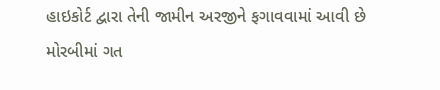હાઇકોર્ટ દ્વારા તેની જામીન અરજીને ફગાવવામાં આવી છે
મોરબીમાં ગત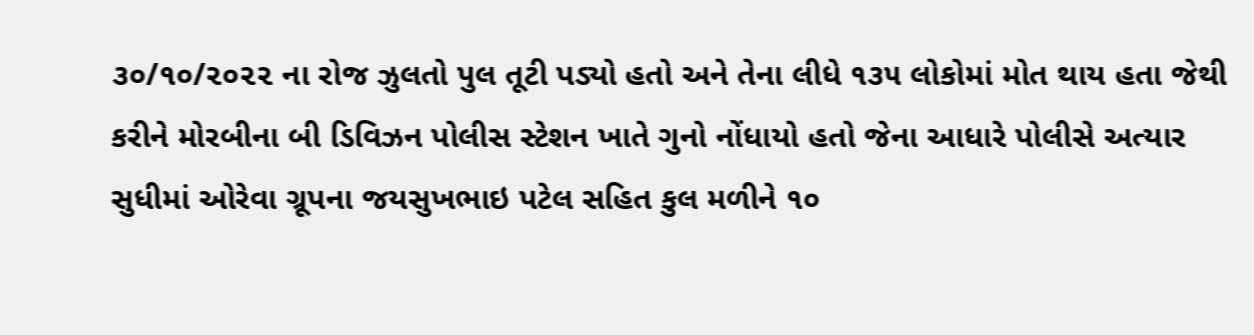૩૦/૧૦/૨૦૨૨ ના રોજ ઝુલતો પુલ તૂટી પડ્યો હતો અને તેના લીધે ૧૩૫ લોકોમાં મોત થાય હતા જેથી કરીને મોરબીના બી ડિવિઝન પોલીસ સ્ટેશન ખાતે ગુનો નોંધાયો હતો જેના આધારે પોલીસે અત્યાર સુધીમાં ઓરેવા ગ્રૂપના જયસુખભાઇ પટેલ સહિત કુલ મળીને ૧૦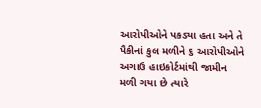આરોપીઓને પકડ્યા હતા અને તે પૈકીનાં કુલ મળીને ૬ આરોપીઓને અગાઉ હાઇકોર્ટમાંથી જામીન મળી ગયા છે ત્યારે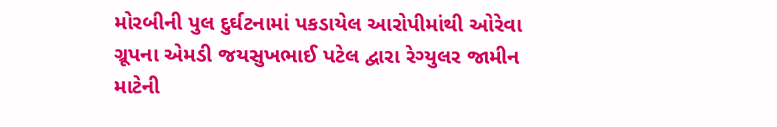મોરબીની પુલ દુર્ઘટનામાં પકડાયેલ આરોપીમાંથી ઓરેવા ગ્રૂપના એમડી જયસુખભાઈ પટેલ દ્વારા રેગ્યુલર જામીન માટેની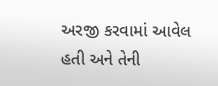અરજી કરવામાં આવેલ હતી અને તેની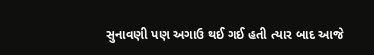સુનાવણી પણ અગાઉ થઈ ગઈ હતી ત્યાર બાદ આજે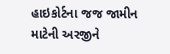હાઇકોર્ટના જજ જામીન માટેની અરજીને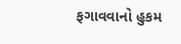ફગાવવાનો હુકમ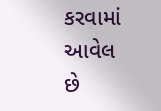કરવામાં આવેલ છે